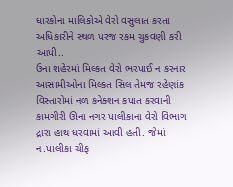ધારકોના માલિકોએ વેરો વસુલાત કરતા અધિકારીને સ્થળ પરજ રકમ ચુકવણી કરી આપી..
ઉના શહેરમાં મિલ્કત વેરો ભરપાઈ ન કરનાર આસામીઓના મિલ્કત સિલ તેમજ રહેણાંક વિસ્તારોમાં નળ કનેક્શન કપાત કરવાની
કામગીરી ઊના નગર પાલીકાના વેરો વિભાગ દ્રારા હાથ ધરવામાં આવી હતી. જેમાં ન.પાલીકા ચીફ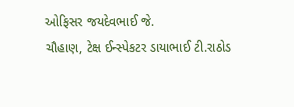ઓફિસર જયદેવભાઈ જે.
ચૌહાણ, ટેક્ષ ઈન્સ્પેકટર ડાયાભાઈ ટી.રાઠોડ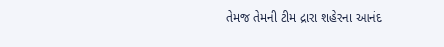તેમજ તેમની ટીમ દ્રારા શહેરના આનંદ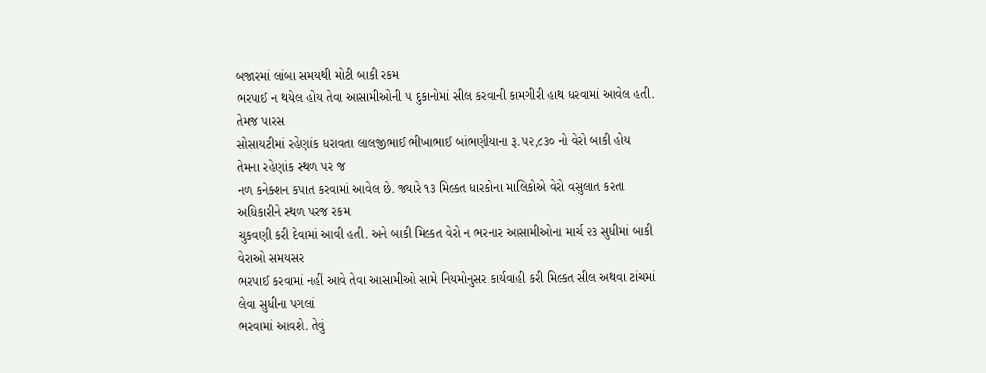બજારમાં લાંબા સમયથી મોટી બાકી રકમ
ભરપાઈ ન થયેલ હોય તેવા આસામીઓની ૫ દુકાનોમાં સીલ કરવાની કામગીરી હાથ ધરવામાં આવેલ હતી. તેમજ પારસ
સોસાયટીમાં રહેણાંક ધરાવતા લાલજીભાઈ ભીખાભાઈ બાંભણીયાના રૂ.૫૨,૮૩૦ નો વેરો બાકી હોય તેમના રહેણાંક સ્થળ પર જ
નળ કનેક્શન કપાત કરવામાં આવેલ છે. જ્યારે ૧૩ મિલ્કત ધારકોના માલિકોએ વેરો વસુલાત કરતા અધિકારીને સ્થળ પરજ રકમ
ચુકવણી કરી દેવામાં આવી હતી. અને બાકી મિલ્કત વેરો ન ભરનાર આસામીઓના માર્ચ ૨૩ સુધીમાં બાકી વેરાઓ સમયસર
ભરપાઈ કરવામાં નહીં આવે તેવા આસામીઓ સામે નિયમોનુસર કાર્યવાહી કરી મિલ્કત સીલ અથવા ટાંચમાં લેવા સુધીના પગલાં
ભરવામાં આવશે. તેવું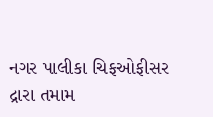નગર પાલીકા ચિફઓફીસર દ્રારા તમામ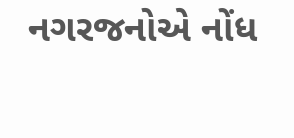નગરજનોએ નોંધ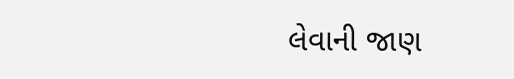લેવાની જાણ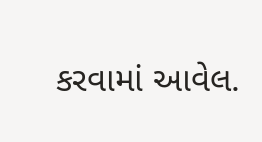કરવામાં આવેલ.